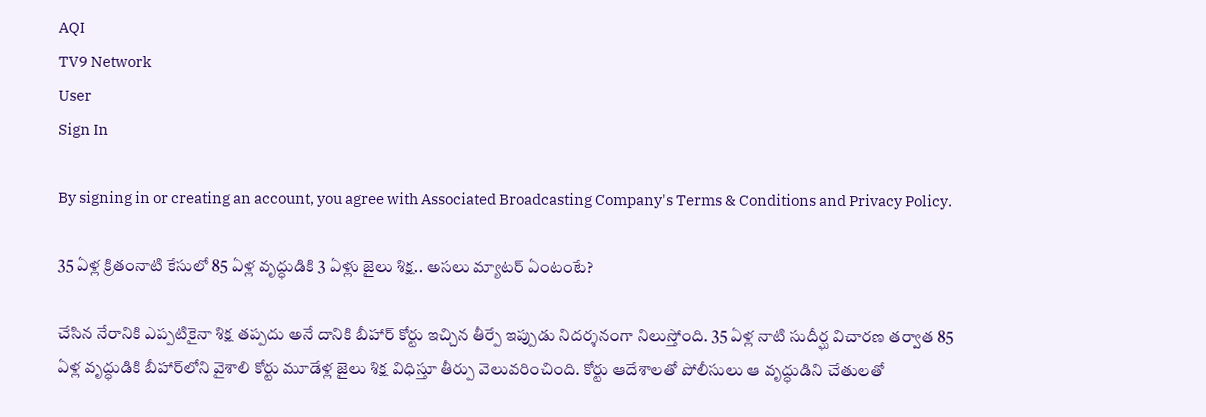AQI
TV9 Network
User
Sign In

By signing in or creating an account, you agree with Associated Broadcasting Company's Terms & Conditions and Privacy Policy.

35 ఏళ్ల క్రితంనాటి కేసులో 85 ఏళ్ల వృద్ధుడికి 3 ఏళ్లు జైలు శిక్ష.. అసలు మ్యాటర్ ఏంటంటే?

చేసిన నేరానికి ఎప్పటికైనా శిక్ష తప్పదు అనే దానికి బీహార్‌ కోర్టు ఇచ్చిన తీర్పే ఇప్పుడు నిదర్శనంగా నిలుస్తోంది. 35 ఏళ్ల నాటి సుదీర్ఘ విచారణ తర్వాత 85 ఏళ్ల వృద్ధుడికి బీహార్‌లోని వైశాలి కోర్టు మూడేళ్ల జైలు శిక్ష విధిస్తూ తీర్పు వెలువరించింది. కోర్టు ఆదేశాలతో పోలీసులు ఆ వృద్ధుడిని చేతులతో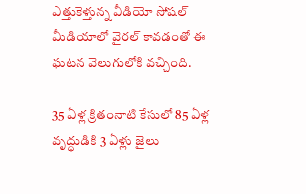ఎత్తుకెళ్తున్న వీడియో సోషల్‌ మీడియాలో వైరల్‌ కావడంతో ఈ ఘటన వెలుగులోకి వచ్చింది.

35 ఏళ్ల క్రితంనాటి కేసులో 85 ఏళ్ల వృద్ధుడికి 3 ఏళ్లు జైలు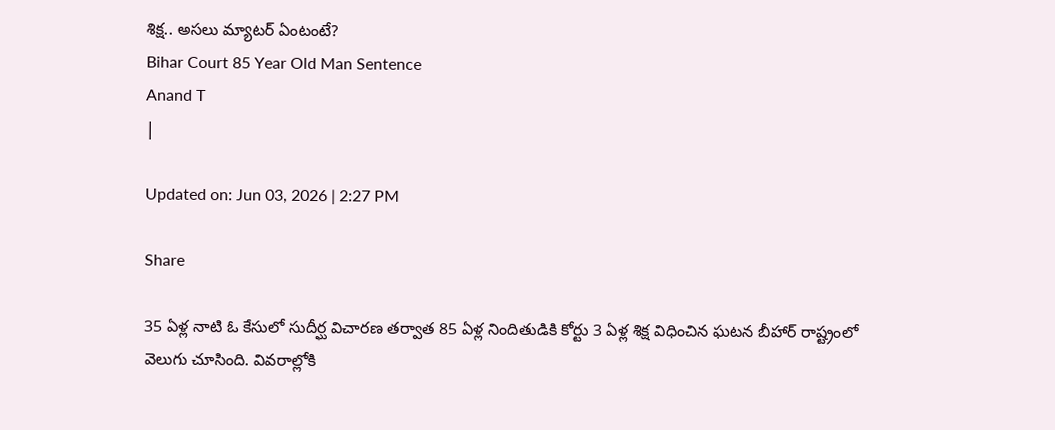శిక్ష.. అసలు మ్యాటర్ ఏంటంటే?
Bihar Court 85 Year Old Man Sentence
Anand T
|

Updated on: Jun 03, 2026 | 2:27 PM

Share

35 ఏళ్ల నాటి ఓ కేసులో సుదీర్ఘ విచారణ తర్వాత 85 ఏళ్ల నిందితుడికి కోర్టు 3 ఏళ్ల శిక్ష విధించిన ఘటన బీహార్‌ రాష్ట్రంలో వెలుగు చూసింది. వివరాల్లోకి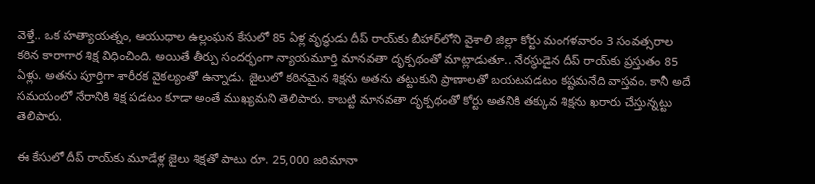వెళ్తే.. ఒక హత్యాయత్నం, ఆయుధాల ఉల్లంఘన కేసులో 85 ఏళ్ల వృద్ధుడు దీప్ రాయ్‌కు బీహార్‌లోని వైశాలి జిల్లా కోర్టు మంగళవారం 3 సంవత్సరాల కఠిన కారాగార శిక్ష విధించింది. అయితే తీర్పు సందర్భంగా న్యాయమూర్తి మానవతా దృక్పథంతో మాట్లాడుతూ.. నేరస్థుడైన దీప్ రాయ్‌కు ప్రస్తుతం 85 ఏళ్లు. అతను పూర్తిగా శారీరక వైకల్యంతో ఉన్నాడు. జైలులో కఠినమైన శిక్షను అతను తట్టుకుని ప్రాణాలతో బయటపడటం కష్టమనేది వాస్తవం. కానీ అదే సమయంలో నేరానికి శిక్ష పడటం కూడా అంతే ముఖ్యమని తెలిపారు. కాబట్టి మానవతా దృక్పథంతో కోర్టు అతనికి తక్కువ శిక్షను ఖరారు చేస్తున్నట్టు తెలిపారు.

ఈ కేసులో దీప్ రాయ్‌కు మూడేళ్ల జైలు శిక్షతో పాటు రూ. 25,000 జరిమానా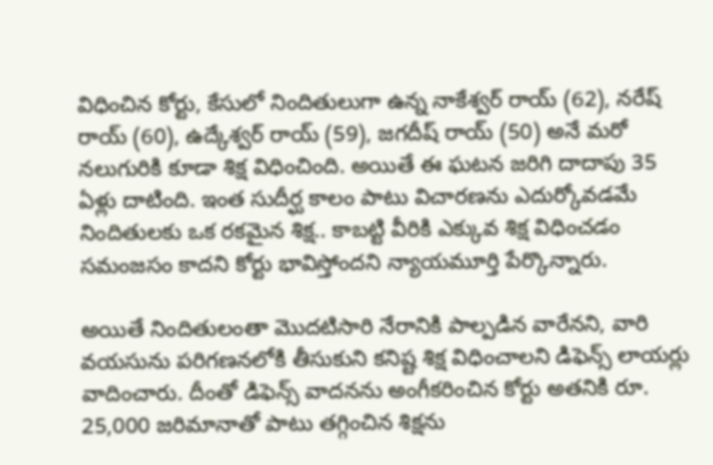విధించిన కోర్టు, కేసులో నిందితులుగా ఉన్న నాకేశ్వర్ రాయ్ (62), నరేష్ రాయ్ (60), ఉద్కేశ్వర్ రాయ్ (59), జగదీష్ రాయ్ (50) అనే మరో నలుగురికి కూడా శిక్ష విధించింది. అయితే ఈ ఘటన జరిగి దాదాపు 35 ఏళ్లు దాటింది. ఇంత సుదీర్ఘ కాలం పాటు విచారణను ఎదుర్కోవడమే నిందితులకు ఒక రకమైన శిక్ష.. కాబట్టి వీరికి ఎక్కువ శిక్ష విధించడం సమంజసం కాదని కోర్టు భావిస్తోందని న్యాయమూర్తి పేర్కొన్నారు.

అయితే నిందితులంతా మొదటిసారి నేరానికి పాల్పడిన వారేనని, వారి వయసును పరిగణనలోకి తీసుకుని కనిష్ట శిక్ష విధించాలని డిఫెన్స్ లాయర్లు వాదించారు. దీంతో డిఫెన్స్ వాదనను అంగీకరించిన కోర్టు అతనికి రూ. 25,000 జరిమానాతో పాటు తగ్గించిన శిక్షను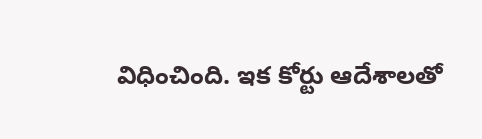విధించింది. ఇక కోర్టు ఆదేశాలతో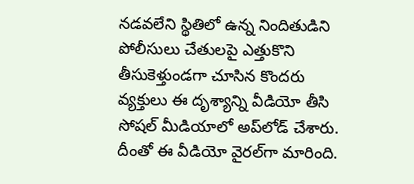నడవలేని స్థితిలో ఉన్న నిందితుడిని పోలీసులు చేతులపై ఎత్తుకొని తీసుకెళ్తుండగా చూసిన కొందరు వ్యక్తులు ఈ దృశ్యాన్ని వీడియో తీసి సోషల్‌ మీడియాలో అప్‌లోడ్ చేశారు. దీంతో ఈ వీడియో వైరల్‌గా మారింది.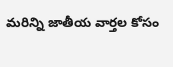మరిన్ని జాతీయ వార్తల కోసం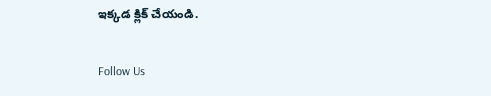ఇక్కడ క్లిక్ చేయండి.

Follow Us